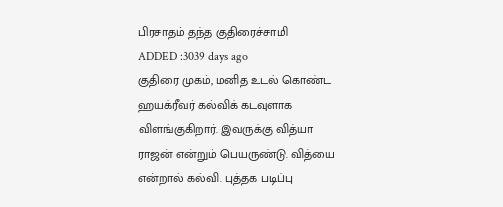பிரசாதம் தந்த குதிரைச்சாமி
ADDED :3039 days ago
குதிரை முகம், மனித உடல் கொண்ட ஹயக்ரீவர் கல்விக் கடவுளாக விளங்குகிறார். இவருக்கு வித்யா ராஜன் என்றும் பெயருண்டு. வித்யை என்றால் கல்வி. புத்தக படிப்பு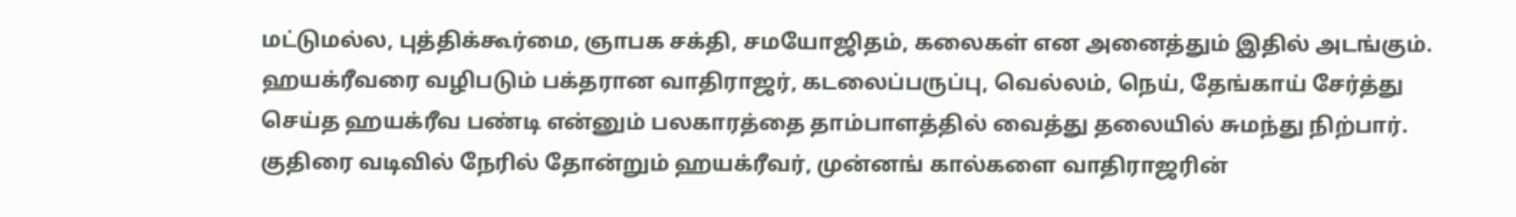மட்டுமல்ல, புத்திக்கூர்மை, ஞாபக சக்தி, சமயோஜிதம், கலைகள் என அனைத்தும் இதில் அடங்கும். ஹயக்ரீவரை வழிபடும் பக்தரான வாதிராஜர், கடலைப்பருப்பு, வெல்லம், நெய், தேங்காய் சேர்த்து செய்த ஹயக்ரீவ பண்டி என்னும் பலகாரத்தை தாம்பாளத்தில் வைத்து தலையில் சுமந்து நிற்பார். குதிரை வடிவில் நேரில் தோன்றும் ஹயக்ரீவர், முன்னங் கால்களை வாதிராஜரின்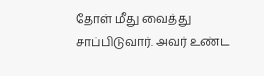தோள் மீது வைத்து சாப்பிடுவார். அவர் உண்ட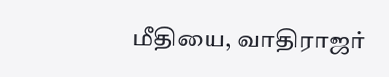மீதியை, வாதிராஜர்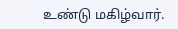உண்டு மகிழ்வார்.